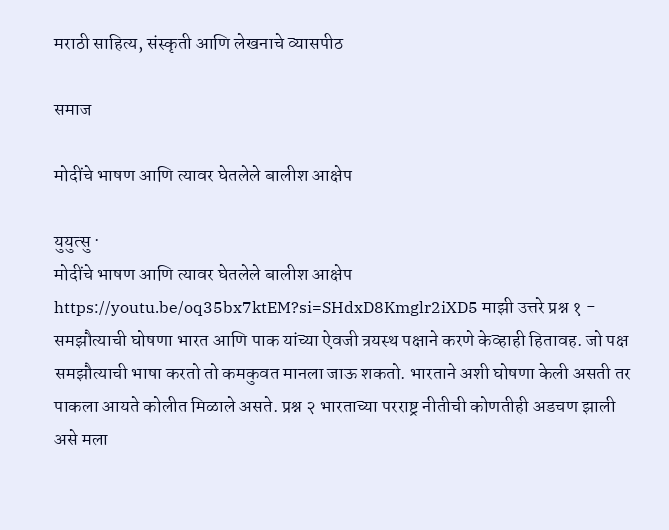मराठी साहित्य, संस्कृती आणि लेखनाचे व्यासपीठ

समाज

मोदींचे भाषण आणि त्यावर घेतलेले बालीश आक्षेप

युयुत्सु ·
मोदींचे भाषण आणि त्यावर घेतलेले बालीश आक्षेप https://youtu.be/oq35bx7ktEM?si=SHdxD8Kmglr2iXD5 माझी उत्तरे प्रश्न १ - समझौत्याची घोषणा भारत आणि पाक यांच्या ऐवजी त्रयस्थ पक्षाने करणे केव्हाही हितावह. जो पक्ष समझौत्याची भाषा करतो तो कमकुवत मानला जाऊ शकतो. भारताने अशी घोषणा केली असती तर पाकला आयते कोलीत मिळाले असते. प्रश्न २ भारताच्या परराष्ट्र नीतीची कोणतीही अडचण झाली असे मला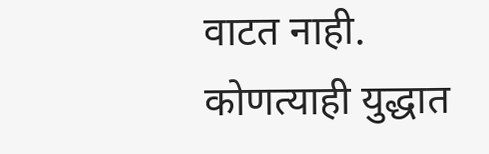वाटत नाही. कोणत्याही युद्धात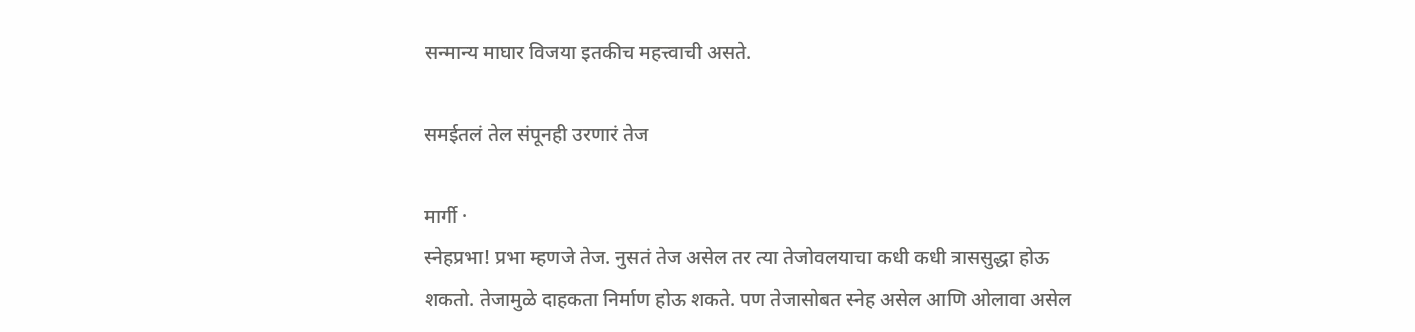सन्मान्य माघार विजया इतकीच महत्त्वाची असते.

समईतलं तेल संपूनही उरणारं तेज

मार्गी ·
स्नेहप्रभा! प्रभा म्हणजे तेज. नुसतं तेज असेल तर त्या तेजोवलयाचा कधी कधी त्राससुद्धा होऊ शकतो. तेजामुळे दाहकता निर्माण होऊ शकते. पण तेजासोबत स्नेह असेल आणि ओलावा असेल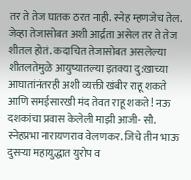तर ते तेज घातक ठरत नाही. स्नेह म्हणजेच तेल. जेव्हा तेजासोबत अशी आर्द्रता असेल तर ते तेज शीतल होतं. कदाचित तेजासोबत असलेल्या शीतलतेमुळे आयुष्यातल्या इतक्या दु:खाच्या आघातांनंतरही अशी व्यक्ती खंबीर राहू शकते आणि समईसारखी मंद तेवत राहू शकते! नऊ दशकांचा प्रवास केलेली माझी आजी- सौ. स्नेहप्रभा नारायणराव वेलणकर. जिचे तीन भाऊ दुसर्‍या महायुद्धात युरोप व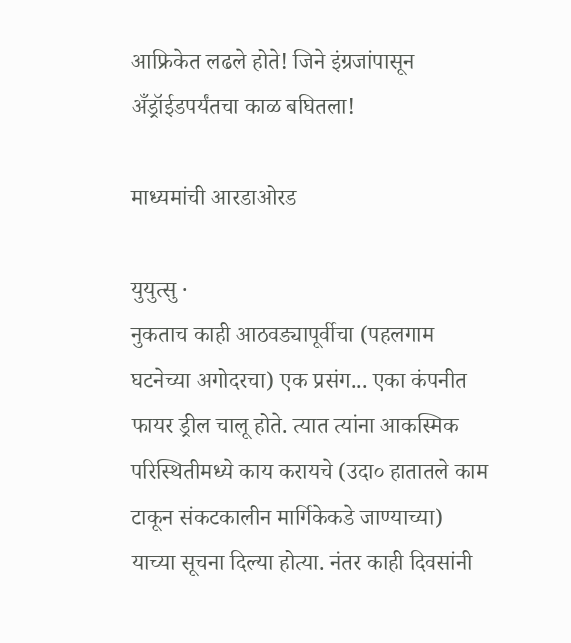आफ्रिकेत लढले होते! जिने इंग्रजांपासून अँड्रॉईडपर्यंतचा काळ बघितला!

माध्यमांची आरडाओरड

युयुत्सु ·
नुकताच काही आठवड्यापूर्वीचा (पहलगाम घटनेच्या अगोदरचा) एक प्रसंग... एका कंपनीत फायर ड्रील चालू होते. त्यात त्यांना आकस्मिक परिस्थितीमध्ये काय करायचे (उदा० हातातले काम टाकून संकटकालीन मार्गिकेकडे जाण्याच्या) याच्या सूचना दिल्या होत्या. नंतर काही दिवसांनी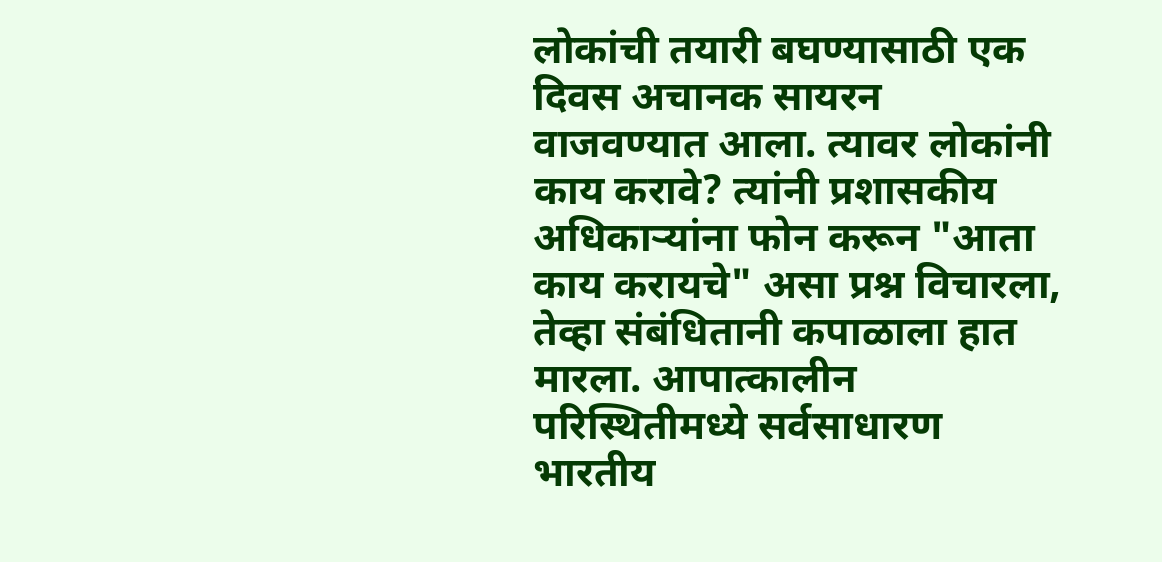लोकांची तयारी बघण्यासाठी एक दिवस अचानक सायरन वाजवण्यात आला. त्यावर लोकांनी काय करावे? त्यांनी प्रशासकीय अधिकार्‍यांना फोन करून "आता काय करायचे" असा प्रश्न विचारला, तेव्हा संबंधितानी कपाळाला हात मारला. आपात्कालीन परिस्थितीमध्ये सर्वसाधारण भारतीय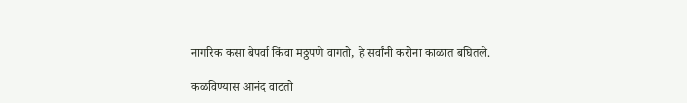नागरिक कसा बेपर्वा किंवा मठ्ठपणे वागतो, हे सर्वांनी करोना काळात बघितले.

कळविण्यास आनंद वाटतो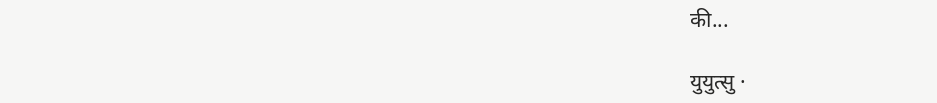की...

युयुत्सु ·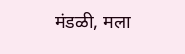मंडळी, मला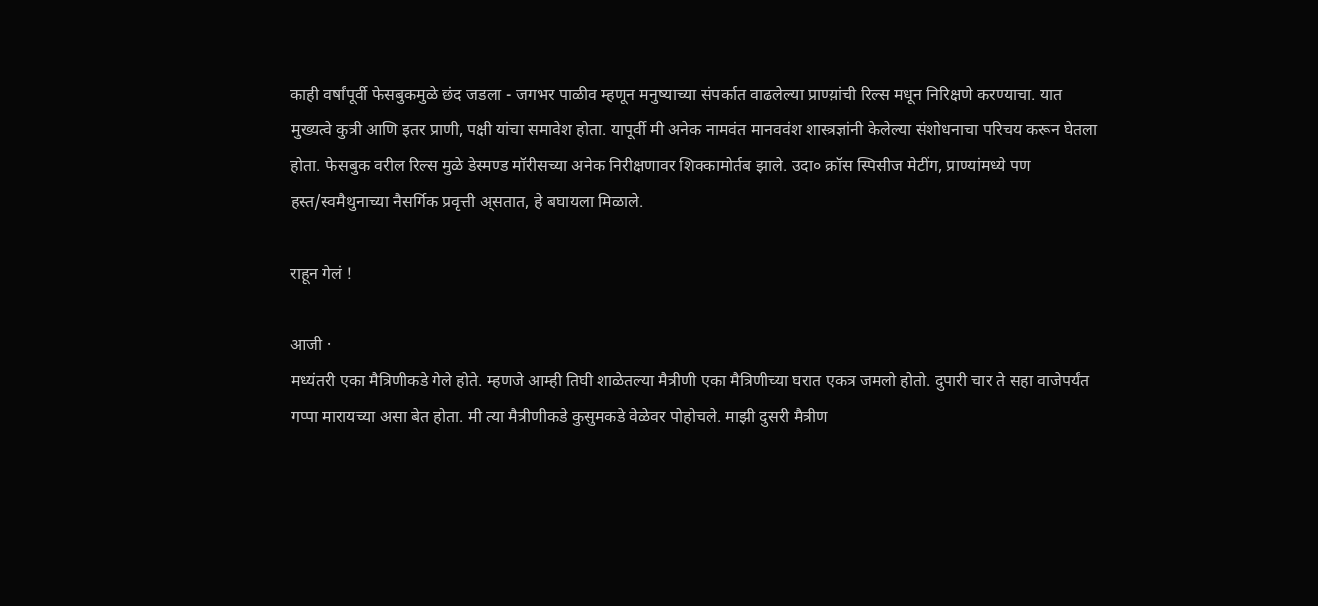काही वर्षांपूर्वी फेसबुकमुळे छंद जडला - जगभर पाळीव म्हणून मनुष्याच्या संपर्कात वाढलेल्या प्राण्य़ांची रिल्स मधून निरिक्षणे करण्याचा. यात मुख्यत्वे कुत्री आणि इतर प्राणी, पक्षी यांचा समावेश होता. यापूर्वी मी अनेक नामवंत मानववंश शास्त्रज्ञांनी केलेल्या संशोधनाचा परिचय करून घेतला होता. फेसबुक वरील रिल्स मुळे डेस्मण्ड मॉरीसच्या अनेक निरीक्षणावर शिक्कामोर्तब झाले. उदा० क्रॉस स्पिसीज मेटींग, प्राण्यांमध्ये पण हस्त/स्वमैथुनाच्या नैसर्गिक प्रवृत्ती अ्सतात, हे बघायला मिळाले.

राहून गेलं !

आजी ·
मध्यंतरी एका मैत्रिणीकडे गेले होते. म्हणजे आम्ही तिघी शाळेतल्या मैत्रीणी एका मैत्रिणीच्या घरात एकत्र जमलो होतो. दुपारी चार ते सहा वाजेपर्यंत गप्पा मारायच्या असा बेत होता. मी त्या मैत्रीणीकडे कुसुमकडे वेळेवर पोहोचले. माझी दुसरी मैत्रीण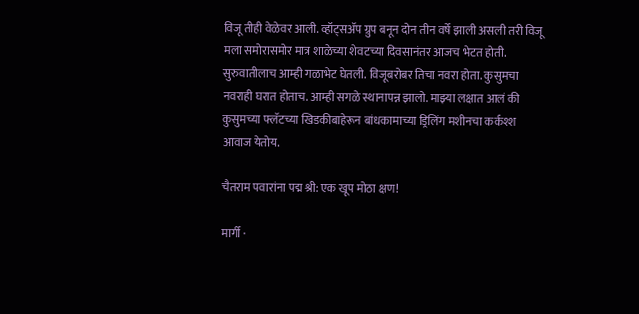विजू तीही वेळेवर आली. व्हॉट्सॲप ग्रुप बनून दोन तीन वर्षे झाली असली तरी विजू मला समोरासमोर मात्र शाळेच्या शेवटच्या दिवसानंतर आजच भेटत होती. सुरुवातीलाच आम्ही गळाभेट घेतली. विजूबरोबर तिचा नवरा होता. कुसुमचा नवराही घरात होताच. आम्ही सगळे स्थानापन्न झालो. माझ्या लक्षात आलं की कुसुमच्या फ्लॅटच्या खिडकीबाहेरून बांधकामाच्या ड्रिलिंग मशीनचा कर्कश्श आवाज येतोय.

चैतराम पवारांना पद्म श्री: एक खूप मोठा क्षण!

मार्गी ·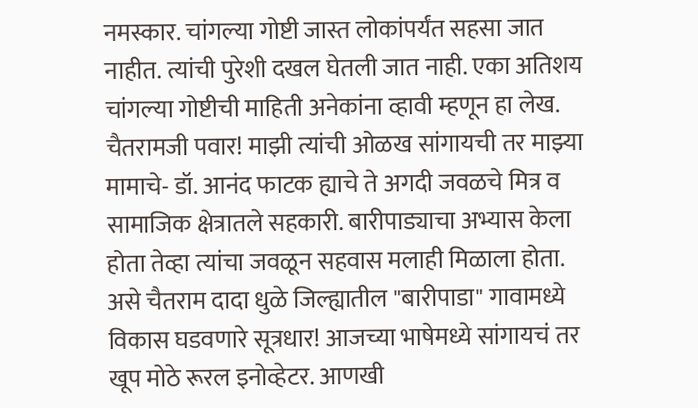नमस्कार. चांगल्या गोष्टी जास्त लोकांपर्यंत सहसा जात नाहीत. त्यांची पुरेशी दखल घेतली जात नाही. एका अतिशय चांगल्या गोष्टीची माहिती अनेकांना व्हावी म्हणून हा लेख. चैतरामजी पवार! माझी त्यांची ओळख सांगायची तर माझ्या मामाचे- डॉ. आनंद फाटक ह्याचे ते अगदी जवळचे मित्र व सामाजिक क्षेत्रातले सहकारी. बारीपाड्याचा अभ्यास केला होता तेव्हा त्यांचा जवळून सहवास मलाही मिळाला होता. असे चैतराम दादा धुळे जिल्ह्यातील "बारीपाडा" गावामध्ये विकास घडवणारे सूत्रधार! आजच्या भाषेमध्ये सांगायचं तर खूप मोठे रूरल इनोव्हेटर. आणखी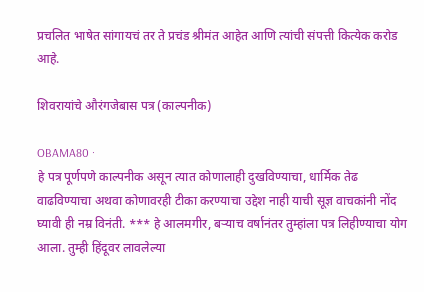प्रचलित भाषेत सांगायचं तर ते प्रचंड श्रीमंत आहेत आणि त्यांची संपत्ती कित्येक करोड आहे.

शिवरायांचे औरंगजेबास पत्र (काल्पनीक)

OBAMA80 ·
हे पत्र पूर्णपणे काल्पनीक असून त्यात कोणालाही दुखविण्याचा, धार्मिक तेढ वाढविण्याचा अथवा कोणावरही टीका करण्याचा उद्देश नाही याची सूज्ञ वाचकांनी नोंद घ्यावी ही नम्र विनंती. *** हे आलमगीर, बऱ्याच वर्षानंतर तुम्हांला पत्र लिहीण्याचा योग आला. तुम्ही हिंदूवर लावलेल्या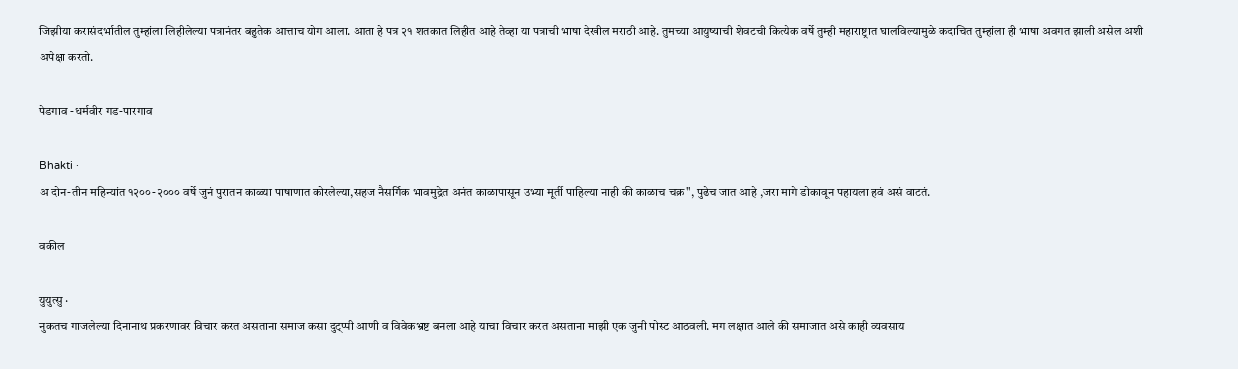जिझीया करासंदर्भातील तुम्हांला लिहीलेल्या पत्रानंतर बहुतेक आत्ताच योग आला. आता हे पत्र २१ शतकात लिहीत आहे तेव्हा या पत्राची भाषा देखील मराठी आहे. तुमच्या आयुष्याची शेवटची कित्येक वर्षे तुम्ही महाराष्ट्रात घालविल्यामुळे कदाचित तुम्हांला ही भाषा अवगत झाली असेल अशी अपेक्षा करतो.

पेडगाव -धर्मवीर गड-पारगाव

Bhakti ·
अ दोन-तीन महिन्यांत १२००-२००० वर्षे जुनं पुरातन काळ्या पाषाणात कोरलेल्या,सहज नैसर्गिक भावमुद्रेत अनंत काळापासून उभ्या मूर्ती पाहिल्या नाही की काळाच चक्र", पुढेच जात आहे ,जरा मागे डोकावून पहायला हवं असं वाटतं.

वकील

युयुत्सु ·
नुकतच गाजलेल्या दिनानाथ प्रकरणावर विचार करत असताना समाज कसा दुट्प्पी आणी व विवेकभ्रष्ट बनला आहे याचा विचार करत असताना माझी एक जुनी पोस्ट आठवली. मग लक्षात आले की समाजात असे काही व्यवसाय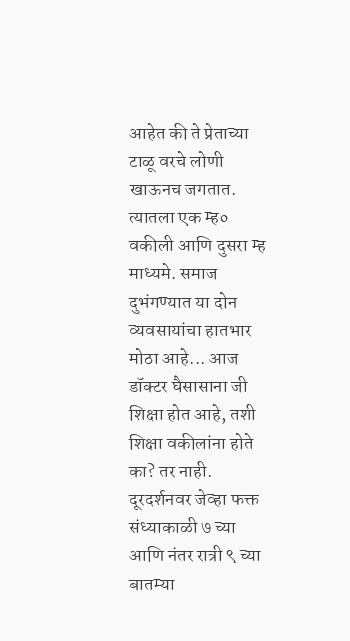आहेत की ते प्रेताच्या टाळू वरचे लोणी खाऊनच जगतात. त्यातला एक म्ह० वकीली आणि दुसरा म्ह माध्यमे. समाज दुभंगण्यात या दोन व्यवसायांचा हातभार मोठा आहे... आज डॉक्टर घैसासाना जी शिक्षा होत आहे, तशी शिक्षा वकीलांना होते का? तर नाही. दूरदर्शनवर जेव्हा फक्त संध्याकाळी ७ च्या आणि नंतर रात्री ९ च्या बातम्या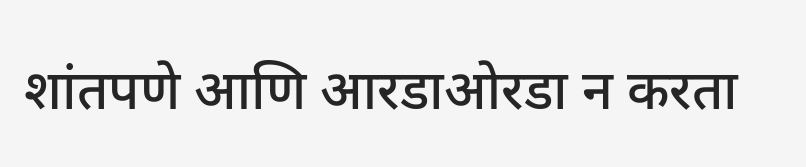शांतपणे आणि आरडाओरडा न करता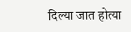दिल्या जात होत्या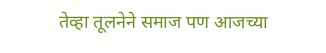तेव्हा तूलनेने समाज पण आजच्या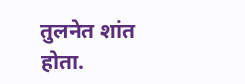तुलनेत शांत होता.